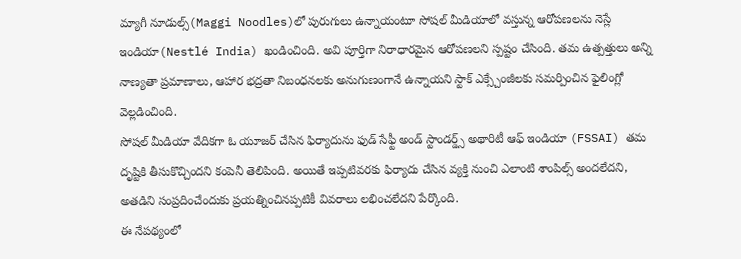మ్యాగీ నూడుల్స్(Maggi Noodles)లో పురుగులు ఉన్నాయంటూ సోషల్ మీడియాలో వస్తున్న ఆరోపణలను నెస్లే ఇండియా(Nestlé India) ఖండించింది. అవి పూర్తిగా నిరాధారమైన ఆరోపణలని స్పష్టం చేసింది. తమ ఉత్పత్తులు అన్ని నాణ్యతా ప్రమాణాలు, ఆహార భద్రతా నిబంధనలకు అనుగుణంగానే ఉన్నాయని స్టాక్ ఎక్స్చేంజీలకు సమర్పించిన ఫైలింగ్లో వెల్లడించింది.
సోషల్ మీడియా వేదికగా ఓ యూజర్ చేసిన ఫిర్యాదును ఫుడ్ సేఫ్టీ అండ్ స్టాండర్డ్స్ అథారిటీ ఆఫ్ ఇండియా (FSSAI) తమ దృష్టికి తీసుకొచ్చిందని కంపెనీ తెలిపింది. అయితే ఇప్పటివరకు ఫిర్యాదు చేసిన వ్యక్తి నుంచి ఎలాంటి శాంపిల్స్ అందలేదని, అతడిని సంప్రదించేందుకు ప్రయత్నించినప్పటికీ వివరాలు లభించలేదని పేర్కొంది.
ఈ నేపథ్యంలో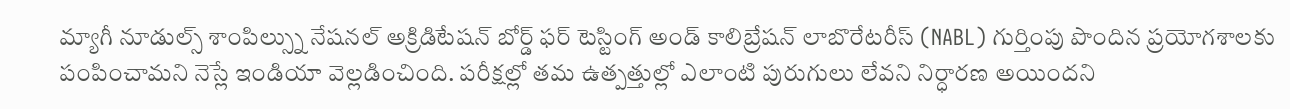మ్యాగీ నూడుల్స్ శాంపిల్స్ను నేషనల్ అక్రిడిటేషన్ బోర్డ్ ఫర్ టెస్టింగ్ అండ్ కాలిబ్రేషన్ లాబొరేటరీస్ (NABL) గుర్తింపు పొందిన ప్రయోగశాలకు పంపించామని నెస్లే ఇండియా వెల్లడించింది. పరీక్షల్లో తమ ఉత్పత్తుల్లో ఎలాంటి పురుగులు లేవని నిర్ధారణ అయిందని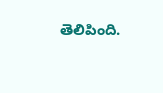తెలిపింది.